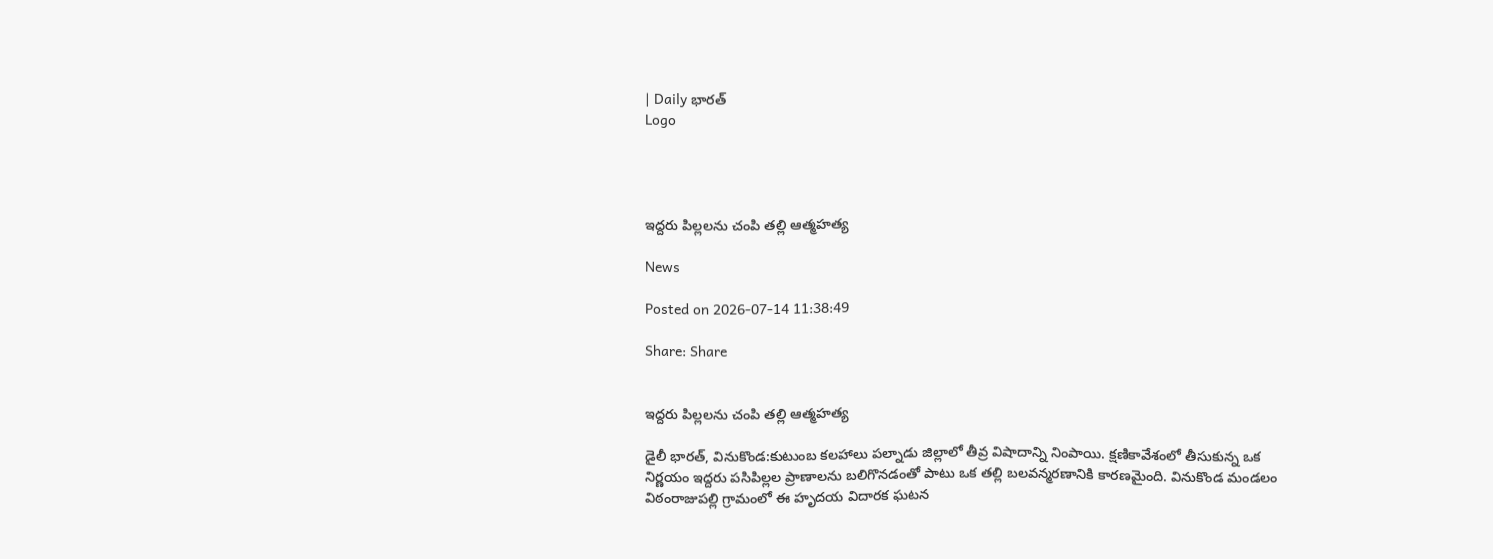| Daily భారత్
Logo




ఇద్దరు పిల్లలను చంపి తల్లి ఆత్మహత్య

News

Posted on 2026-07-14 11:38:49

Share: Share


ఇద్దరు పిల్లలను చంపి తల్లి ఆత్మహత్య

డైలీ భారత్, వినుకొండ:కుటుంబ కలహాలు పల్నాడు జిల్లాలో తీవ్ర విషాదాన్ని నింపాయి. క్షణికావేశంలో తీసుకున్న ఒక నిర్ణయం ఇద్దరు పసిపిల్లల ప్రాణాలను బలిగొనడంతో పాటు ఒక తల్లి బలవన్మరణానికి కారణమైంది. వినుకొండ మండలం విఠంరాజుపల్లి గ్రామంలో ఈ హృదయ విదారక ఘటన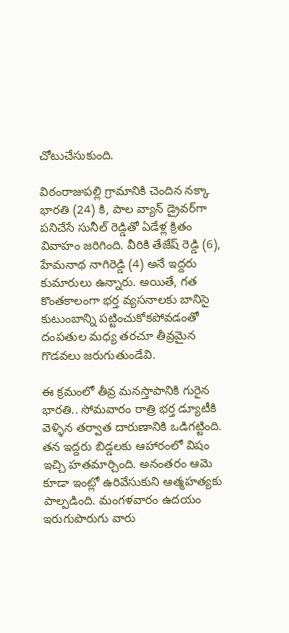చోటుచేసుకుంది.

విఠంరాజుపల్లి గ్రామానికి చెందిన నక్కా భారతి (24) కి, పాల వ్యాన్ డ్రైవర్‌గా పనిచేసే సునీల్ రెడ్డితో ఏడేళ్ల క్రితం వివాహం జరిగింది. వీరికి తేజేష్ రెడ్డి (6), హేమనాథ నాగిరెడ్డి (4) అనే ఇద్దరు కుమారులు ఉన్నారు. అయితే, గత కొంతకాలంగా భర్త వ్యసనాలకు బానిసై కుటుంబాన్ని పట్టించుకోకపోవడంతో దంపతుల మధ్య తరచూ తీవ్రమైన గొడవలు జరుగుతుండేవి.

ఈ క్రమంలో తీవ్ర మనస్తాపానికి గురైన భారతి.. సోమవారం రాత్రి భర్త డ్యూటీకి వెళ్ళిన తర్వాత దారుణానికి ఒడిగట్టింది. తన ఇద్దరు బిడ్డలకు ఆహారంలో విషం ఇచ్చి హతమార్చింది. అనంతరం ఆమె కూడా ఇంట్లో ఉరివేసుకుని ఆత్మహత్యకు పాల్పడింది. మంగళవారం ఉదయం ఇరుగుపొరుగు వారు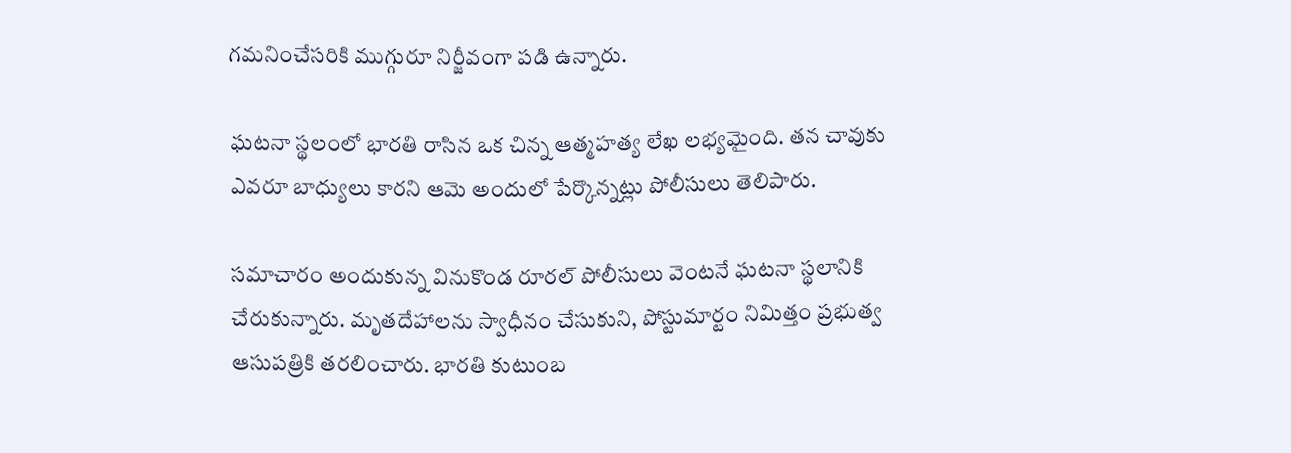గమనించేసరికి ముగ్గురూ నిర్జీవంగా పడి ఉన్నారు.

ఘటనా స్థలంలో భారతి రాసిన ఒక చిన్న ఆత్మహత్య లేఖ లభ్యమైంది. తన చావుకు ఎవరూ బాధ్యులు కారని ఆమె అందులో పేర్కొన్నట్లు పోలీసులు తెలిపారు.

సమాచారం అందుకున్న వినుకొండ రూరల్ పోలీసులు వెంటనే ఘటనా స్థలానికి చేరుకున్నారు. మృతదేహాలను స్వాధీనం చేసుకుని, పోస్టుమార్టం నిమిత్తం ప్రభుత్వ ఆసుపత్రికి తరలించారు. భారతి కుటుంబ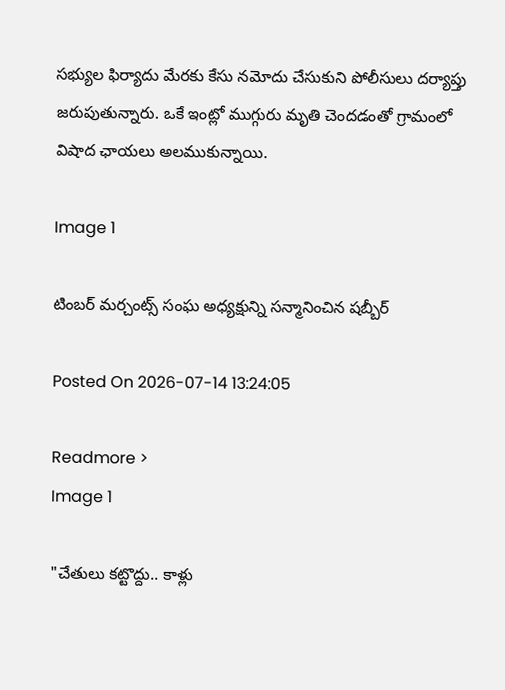సభ్యుల ఫిర్యాదు మేరకు కేసు నమోదు చేసుకుని పోలీసులు దర్యాప్తు జరుపుతున్నారు. ఒకే ఇంట్లో ముగ్గురు మృతి చెందడంతో గ్రామంలో విషాద ఛాయలు అలముకున్నాయి.

Image 1

టింబర్ మర్చంట్స్ సంఘ అధ్యక్షున్ని సన్మానించిన షబ్బీర్

Posted On 2026-07-14 13:24:05

Readmore >
Image 1

"చేతులు కట్టొద్దు.. కాళ్లు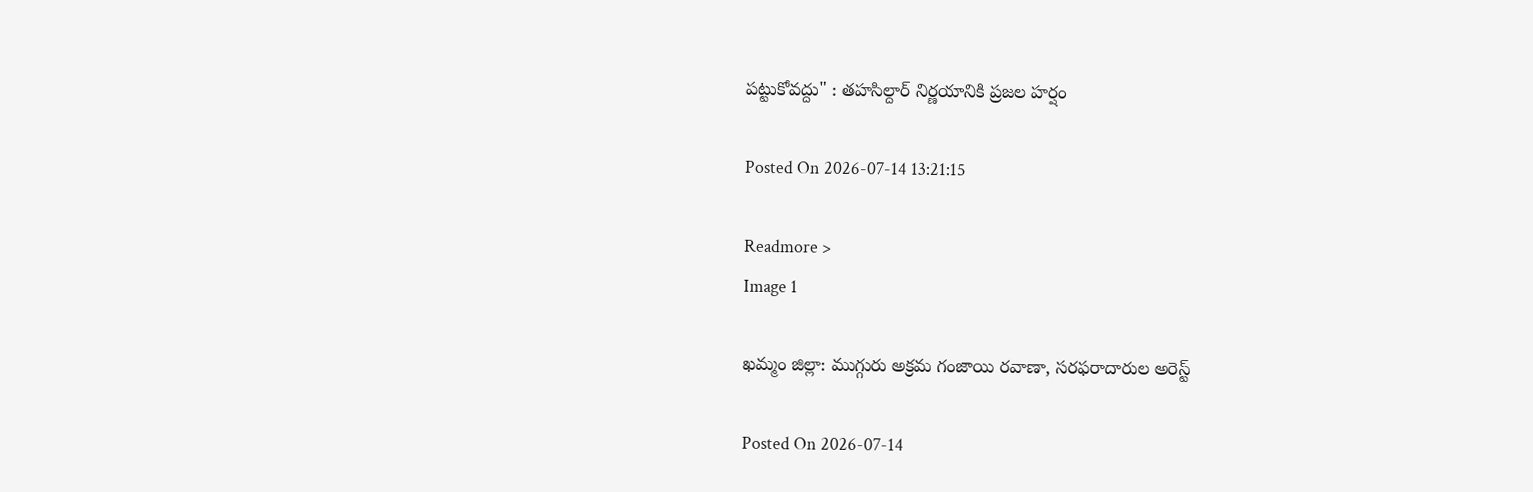పట్టుకోవద్దు" : తహసిల్దార్ నిర్ణయానికి ప్రజల హర్షం

Posted On 2026-07-14 13:21:15

Readmore >
Image 1

ఖమ్మం జిల్లా: ముగ్గురు అక్రమ గంజాయి రవాణా, సరఫరాదారుల అరెస్ట్

Posted On 2026-07-14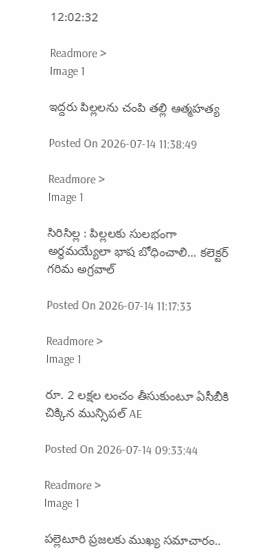12:02:32

Readmore >
Image 1

ఇద్దరు పిల్లలను చంపి తల్లి ఆత్మహత్య

Posted On 2026-07-14 11:38:49

Readmore >
Image 1

సిరిసిల్ల : పిల్లలకు సులభంగా అర్థమయ్యేలా భాష బోధించాలి... కలెక్టర్ గరిమ అగ్రవాల్

Posted On 2026-07-14 11:17:33

Readmore >
Image 1

రూ. 2 లక్షల లంచం తీసుకుంటూ ఏసీబీకి చిక్కిన మున్సిపల్ AE

Posted On 2026-07-14 09:33:44

Readmore >
Image 1

పల్లెటూరి ప్రజలకు ముఖ్య సమాచారం..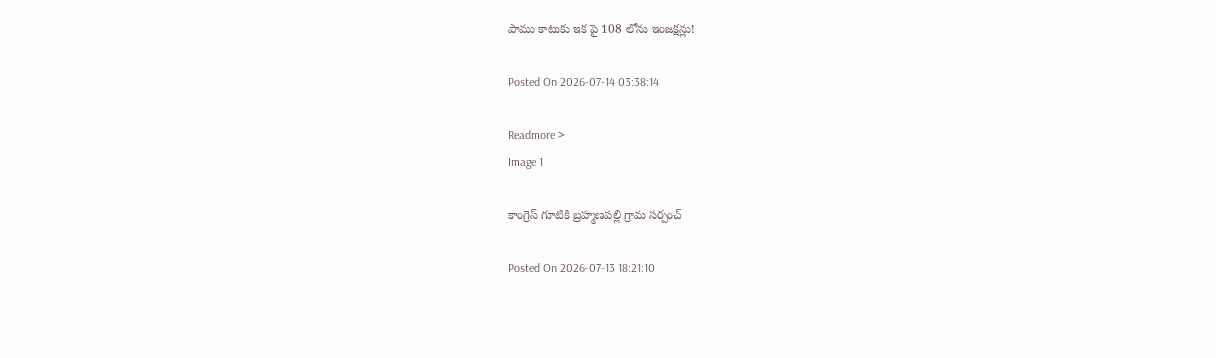పాము కాటుకు ఇక పై 108 లోను ఇంజక్షన్లు!

Posted On 2026-07-14 03:38:14

Readmore >
Image 1

కాంగ్రెస్ గూటికి బ్రహ్మణపల్లి గ్రామ సర్పంచ్

Posted On 2026-07-13 18:21:10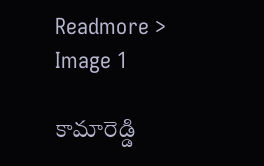Readmore >
Image 1

కామారెడ్డి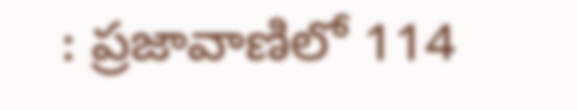: ప్రజావాణిలో 114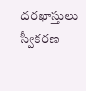దరఖాస్తులు స్వీకరణ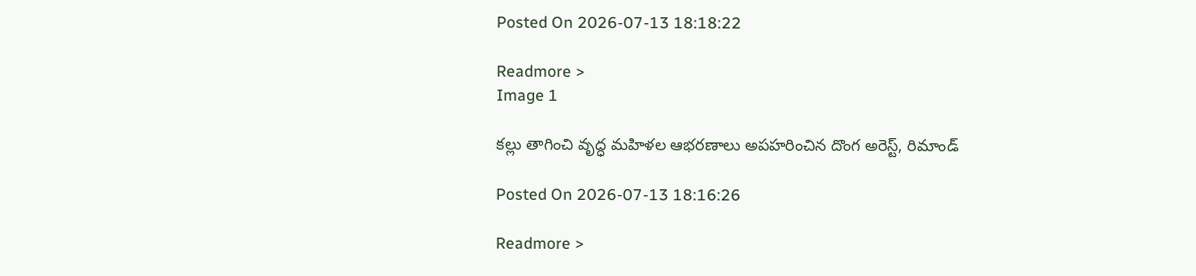Posted On 2026-07-13 18:18:22

Readmore >
Image 1

కల్లు తాగించి వృద్ధ మహిళల ఆభరణాలు అపహరించిన దొంగ అరెస్ట్, రిమాండ్‌

Posted On 2026-07-13 18:16:26

Readmore >